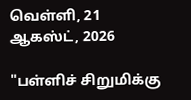வெள்ளி, 21 ஆகஸ்ட், 2026

"பள்ளிச் சிறுமிக்கு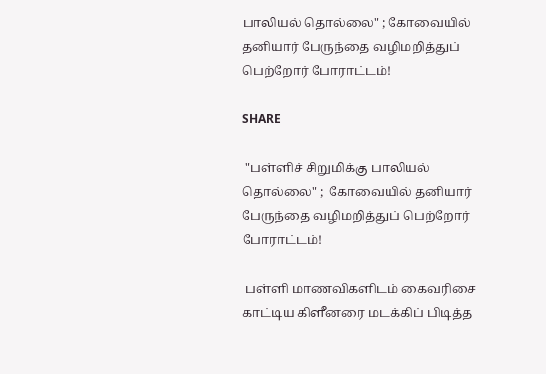பாலியல் தொல்லை" ; கோவையில் தனியார் பேருந்தை வழிமறித்துப் பெற்றோர் போராட்டம்!

SHARE

 "பள்ளிச் சிறுமிக்கு பாலியல் தொல்லை" ;  கோவையில் தனியார் பேருந்தை வழிமறித்துப் பெற்றோர் போராட்டம்!

 பள்ளி மாணவிகளிடம் கைவரிசை காட்டிய கிளீனரை மடக்கிப் பிடித்த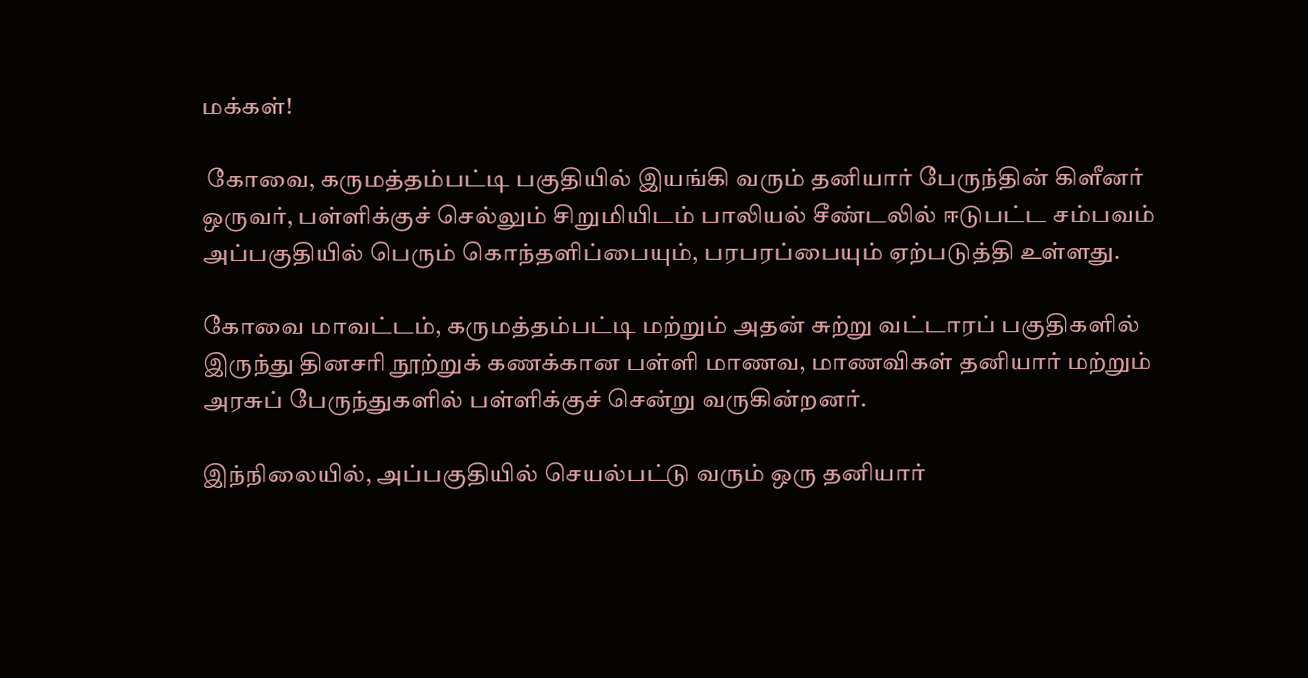மக்கள்!

 கோவை, கருமத்தம்பட்டி பகுதியில் இயங்கி வரும் தனியார் பேருந்தின் கிளீனர் ஒருவர், பள்ளிக்குச் செல்லும் சிறுமியிடம் பாலியல் சீண்டலில் ஈடுபட்ட சம்பவம் அப்பகுதியில் பெரும் கொந்தளிப்பையும், பரபரப்பையும் ஏற்படுத்தி உள்ளது.

கோவை மாவட்டம், கருமத்தம்பட்டி மற்றும் அதன் சுற்று வட்டாரப் பகுதிகளில் இருந்து தினசரி நூற்றுக் கணக்கான பள்ளி மாணவ, மாணவிகள் தனியார் மற்றும் அரசுப் பேருந்துகளில் பள்ளிக்குச் சென்று வருகின்றனர்.

இந்நிலையில், அப்பகுதியில் செயல்பட்டு வரும் ஒரு தனியார்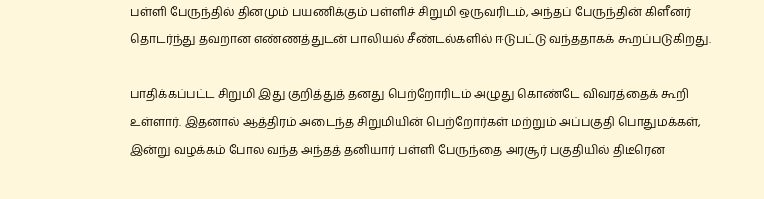பள்ளி பேருந்தில் தினமும் பயணிக்கும் பள்ளிச் சிறுமி ஒருவரிடம், அந்தப் பேருந்தின் கிளீனர் தொடர்ந்து தவறான எண்ணத்துடன் பாலியல் சீண்டல்களில் ஈடுபட்டு வந்ததாகக் கூறப்படுகிறது.

பாதிக்கப்பட்ட சிறுமி இது குறித்துத் தனது பெற்றோரிடம் அழுது கொண்டே விவரத்தைக் கூறி உள்ளார். இதனால் ஆத்திரம் அடைந்த சிறுமியின் பெற்றோர்கள் மற்றும் அப்பகுதி பொதுமக்கள், இன்று வழக்கம் போல வந்த அந்தத் தனியார் பள்ளி பேருந்தை அரசூர் பகுதியில் திடீரென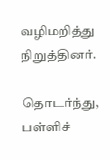வழிமறித்து நிறுத்தினர்.

தொடர்ந்து, பள்ளிச்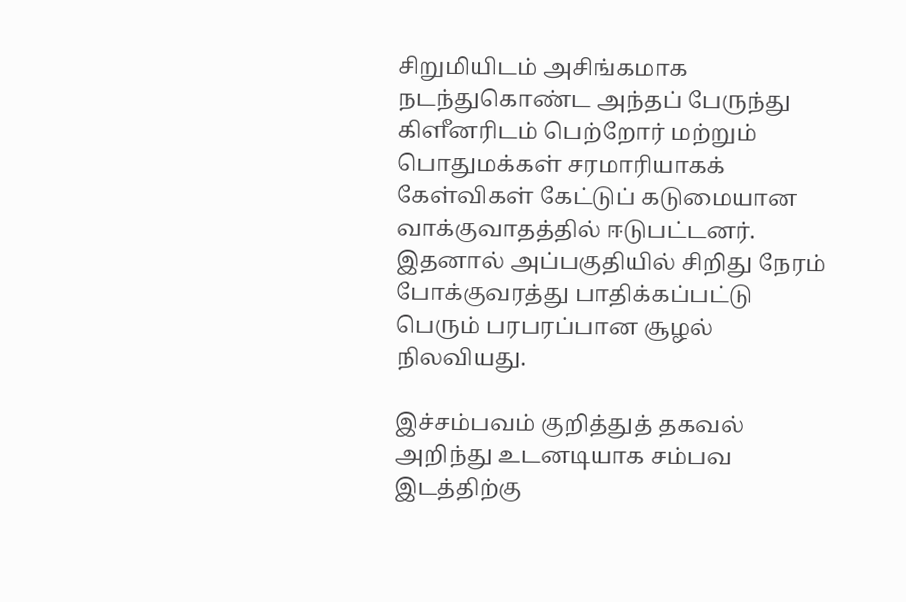சிறுமியிடம் அசிங்கமாக நடந்துகொண்ட அந்தப் பேருந்து கிளீனரிடம் பெற்றோர் மற்றும் பொதுமக்கள் சரமாரியாகக் கேள்விகள் கேட்டுப் கடுமையான வாக்குவாதத்தில் ஈடுபட்டனர். இதனால் அப்பகுதியில் சிறிது நேரம் போக்குவரத்து பாதிக்கப்பட்டு பெரும் பரபரப்பான சூழல் நிலவியது.

இச்சம்பவம் குறித்துத் தகவல் அறிந்து உடனடியாக சம்பவ இடத்திற்கு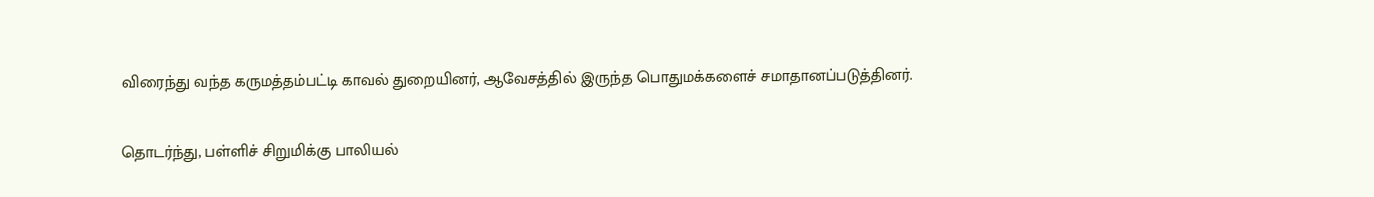விரைந்து வந்த கருமத்தம்பட்டி காவல் துறையினர், ஆவேசத்தில் இருந்த பொதுமக்களைச் சமாதானப்படுத்தினர்.

தொடர்ந்து, பள்ளிச் சிறுமிக்கு பாலியல்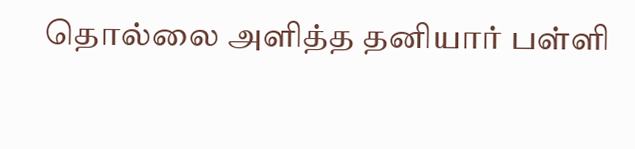தொல்லை அளித்த தனியார் பள்ளி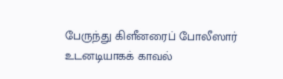பேருந்து கிளீனரைப் போலீஸார் உடனடியாகக் காவல்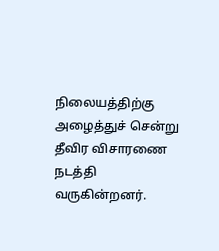நிலையத்திற்கு அழைத்துச் சென்று தீவிர விசாரணை நடத்தி வருகின்றனர்.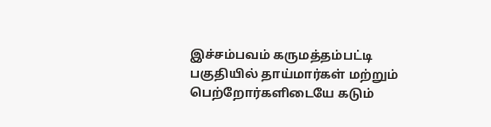இச்சம்பவம் கருமத்தம்பட்டி பகுதியில் தாய்மார்கள் மற்றும் பெற்றோர்களிடையே கடும்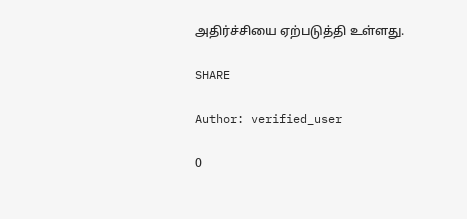அதிர்ச்சியை ஏற்படுத்தி உள்ளது.

SHARE

Author: verified_user

0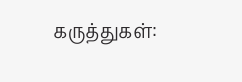கருத்துகள்: